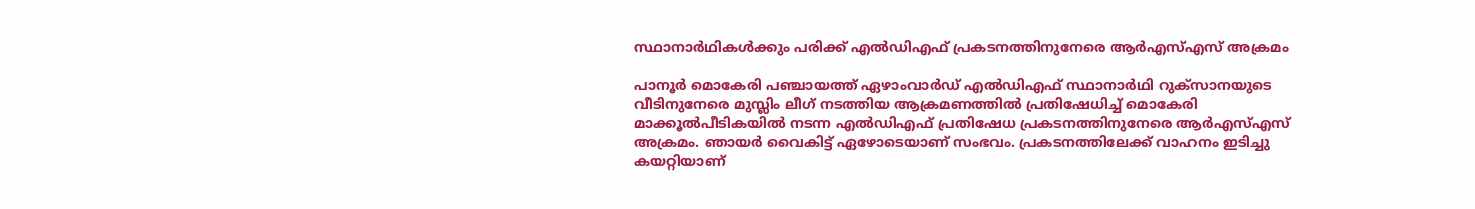സ്ഥാനാർഥികൾക്കും പരിക്ക് എൽഡിഎഫ് പ്രകടനത്തിനുനേരെ ആർഎസ്എസ് അക്രമം

പാനൂർ മൊകേരി പഞ്ചായത്ത് ഏഴാംവാർഡ് എൽഡിഎഫ് സ്ഥാനാർഥി റുക്സാനയുടെ വീടിനുനേരെ മുസ്ലിം ലീഗ് നടത്തിയ ആക്രമണത്തിൽ പ്രതിഷേധിച്ച് മൊകേരി മാക്കൂൽപീടികയിൽ നടന്ന എൽഡിഎഫ് പ്രതിഷേധ പ്രകടനത്തിനുനേരെ ആർഎസ്എസ് അക്രമം. ഞായർ വൈകിട്ട് ഏഴോടെയാണ് സംഭവം. പ്രകടനത്തിലേക്ക് വാഹനം ഇടിച്ചു കയറ്റിയാണ്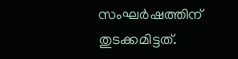സംഘർഷത്തിന് തുടക്കമിട്ടത്.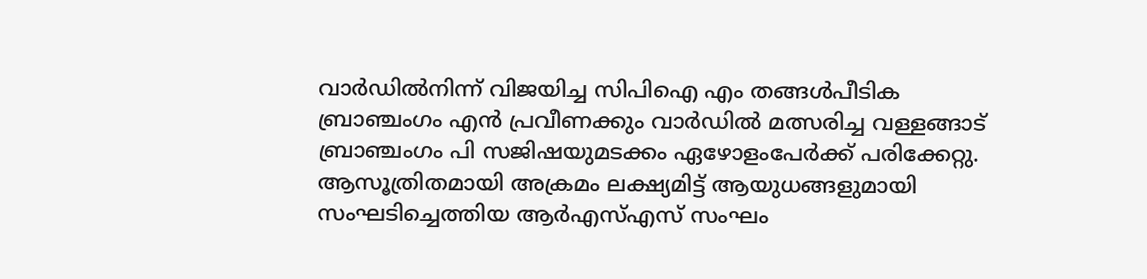വാർഡിൽനിന്ന് വിജയിച്ച സിപിഐ എം തങ്ങൾപീടിക ബ്രാഞ്ചംഗം എൻ പ്രവീണക്കും വാർഡിൽ മത്സരിച്ച വള്ളങ്ങാട് ബ്രാഞ്ചംഗം പി സജിഷയുമടക്കം ഏഴോളംപേർക്ക് പരിക്കേറ്റു. ആസൂത്രിതമായി അക്രമം ലക്ഷ്യമിട്ട് ആയുധങ്ങളുമായി സംഘടിച്ചെത്തിയ ആർഎസ്എസ് സംഘം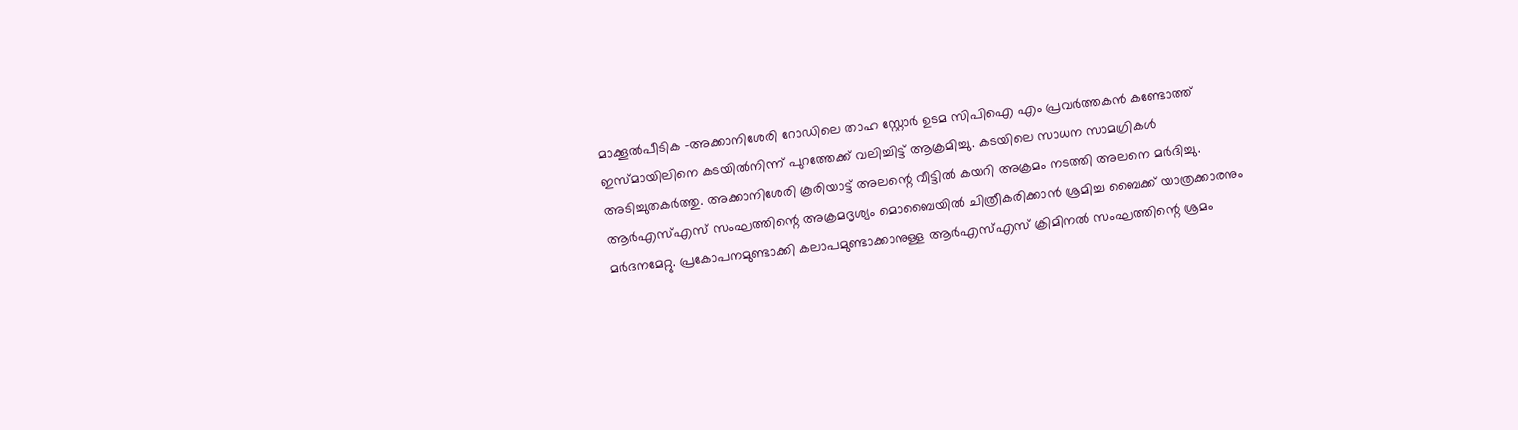മാക്കൂൽപീടിക –അക്കാനിശേരി റോഡിലെ താഹ സ്റ്റോർ ഉടമ സിപിഐ എം പ്രവർത്തകൻ കണ്ടോത്ത് ഇസ്മായിലിനെ കടയിൽനിന്ന് പുറത്തേക്ക് വലിച്ചിട്ട് ആക്രമിച്ചു. കടയിലെ സാധന സാമഗ്രികൾ അടിച്ചുതകർത്തു. അക്കാനിശേരി കൂരിയാട്ട് അലന്റെ വീട്ടിൽ കയറി അക്രമം നടത്തി അലനെ മർദിച്ചു. ആർഎസ്എസ് സംഘത്തിന്റെ അക്രമദൃശ്യം മൊബൈയിൽ ചിത്രീകരിക്കാൻ ശ്രമിച്ച ബൈക്ക് യാത്രക്കാരനും മർദനമേറ്റു. പ്രകോപനമുണ്ടാക്കി കലാപമുണ്ടാക്കാനുള്ള ആർഎസ്എസ് ക്രിമിനൽ സംഘത്തിന്റെ ശ്രമം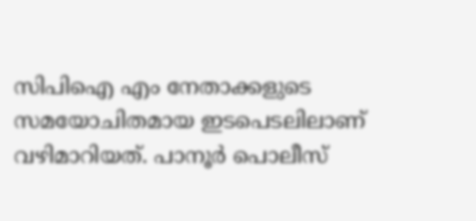സിപിഐ എം നേതാക്കളുടെ സമയോചിതമായ ഇടപെടലിലാണ് വഴിമാറിയത്. പാനൂർ പൊലീസ്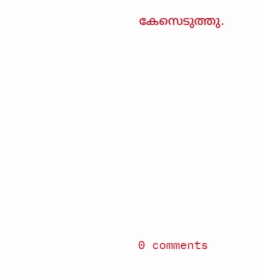കേസെടുത്തു.










0 comments